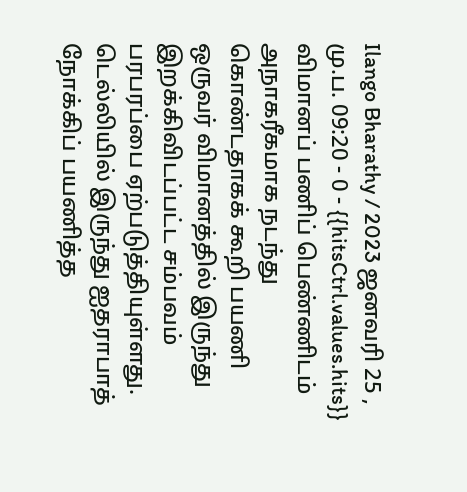Ilango Bharathy / 2023 ஜனவரி 25 , மு.ப. 09:20 - 0 - {{hitsCtrl.values.hits}}
விமானப் பணிப் பெண்ணிடம் அநாகரீகமாக நடந்து கொண்டதாகக் கூறி பயணி ஒருவர் விமானத்தில் இருந்து இறக்கிவிடப்பட்ட சம்பவம் பரபரப்பை ஏற்படுத்தியுள்ளது.
டெல்லியில் இருந்து ஐதராபாத் நோக்கிப் பயணித்த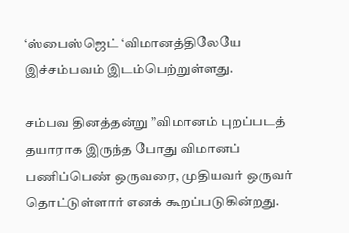‘ஸ்பைஸ்ஜெட் ‘விமானத்திலேயே இச்சம்பவம் இடம்பெற்றுள்ளது.

சம்பவ தினத்தன்று ”விமானம் புறப்படத் தயாராக இருந்த போது விமானப் பணிப்பெண் ஒருவரை, முதியவர் ஒருவர் தொட்டுள்ளார் எனக் கூறப்படுகின்றது.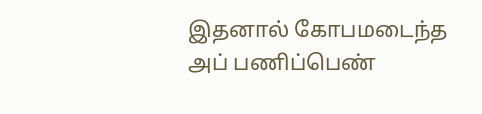இதனால் கோபமடைந்த அப் பணிப்பெண்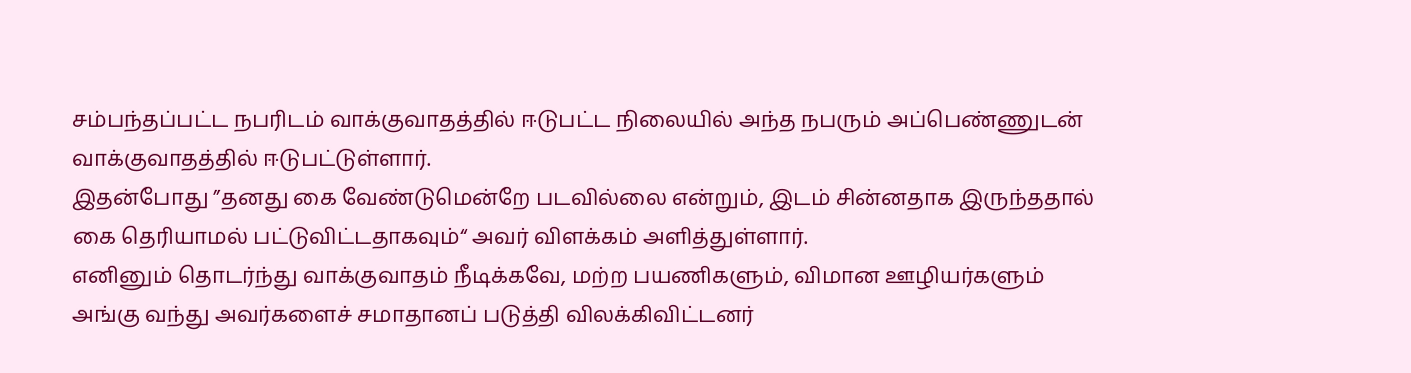சம்பந்தப்பட்ட நபரிடம் வாக்குவாதத்தில் ஈடுபட்ட நிலையில் அந்த நபரும் அப்பெண்ணுடன் வாக்குவாதத்தில் ஈடுபட்டுள்ளார்.
இதன்போது ”தனது கை வேண்டுமென்றே படவில்லை என்றும், இடம் சின்னதாக இருந்ததால் கை தெரியாமல் பட்டுவிட்டதாகவும்“ அவர் விளக்கம் அளித்துள்ளார்.
எனினும் தொடர்ந்து வாக்குவாதம் நீடிக்கவே, மற்ற பயணிகளும், விமான ஊழியர்களும் அங்கு வந்து அவர்களைச் சமாதானப் படுத்தி விலக்கிவிட்டனர்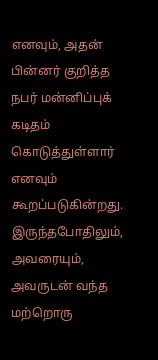எனவும், அதன் பின்னர் குறித்த நபர் மன்னிப்புக் கடிதம் கொடுத்துள்ளார் எனவும் கூறப்படுகின்றது.
இருந்தபோதிலும், அவரையும், அவருடன் வந்த மற்றொரு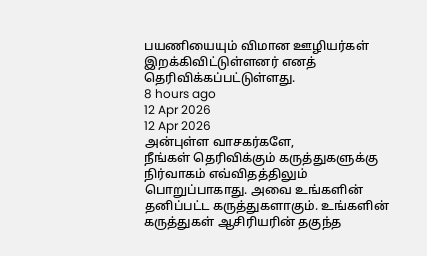பயணியையும் விமான ஊழியர்கள் இறக்கிவிட்டுள்ளனர் எனத் தெரிவிக்கப்பட்டுள்ளது.
8 hours ago
12 Apr 2026
12 Apr 2026
அன்புள்ள வாசகர்களே,
நீங்கள் தெரிவிக்கும் கருத்துகளுக்கு நிர்வாகம் எவ்விதத்திலும் பொறுப்பாகாது. அவை உங்களின் தனிப்பட்ட கருத்துகளாகும். உங்களின் கருத்துகள் ஆசிரியரின் தகுந்த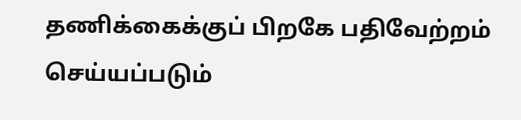தணிக்கைக்குப் பிறகே பதிவேற்றம் செய்யப்படும்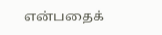என்பதைக்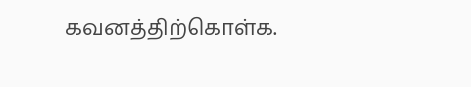கவனத்திற்கொள்க.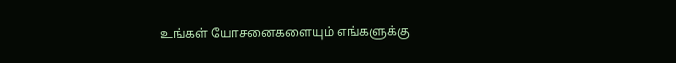உங்கள் யோசனைகளையும் எங்களுக்கு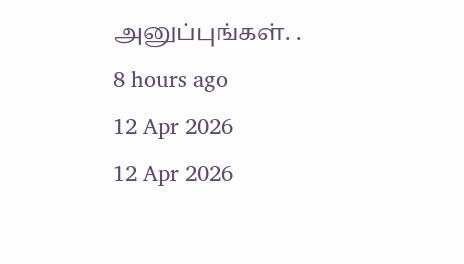அனுப்புங்கள். .
8 hours ago
12 Apr 2026
12 Apr 2026